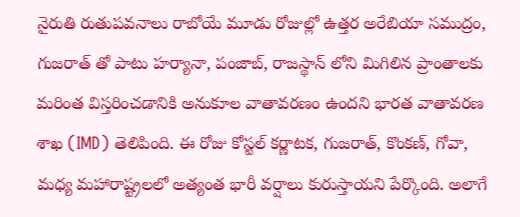నైరుతి రుతుపవనాలు రాబోయే మూడు రోజుల్లో ఉత్తర అరేబియా సముద్రం, గుజరాత్ తో పాటు హర్యానా, పంజాబ్, రాజస్థాన్ లోని మిగిలిన ప్రాంతాలకు మరింత విస్తరించడానికి అనుకూల వాతావరణం ఉందని భారత వాతావరణ శాఖ (IMD) తెలిపింది. ఈ రోజు కోస్టల్ కర్ణాటక, గుజరాత్, కొంకణ్, గోవా, మధ్య మహారాష్ట్రలలో అత్యంత భారీ వర్షాలు కురుస్తాయని పేర్కొంది. అలాగే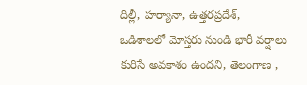దిల్లీ, హర్యానా, ఉత్తరప్రదేశ్, ఒడిశాలలో మోస్తరు నుండి భారీ వర్షాలు కురిసే అవకాశం ఉందని, తెలంగాణ ,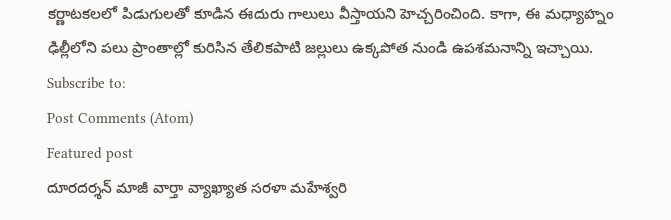కర్ణాటకలలో పిడుగులతో కూడిన ఈదురు గాలులు వీస్తాయని హెచ్చరించింది. కాగా, ఈ మధ్యాహ్నం ఢిల్లీలోని పలు ప్రాంతాల్లో కురిసిన తేలికపాటి జల్లులు ఉక్కపోత నుండి ఉపశమనాన్ని ఇచ్చాయి.
Subscribe to:
Post Comments (Atom)
Featured post
దూరదర్శన్ మాజీ వార్తా వ్యాఖ్యాత సరళా మహేశ్వరి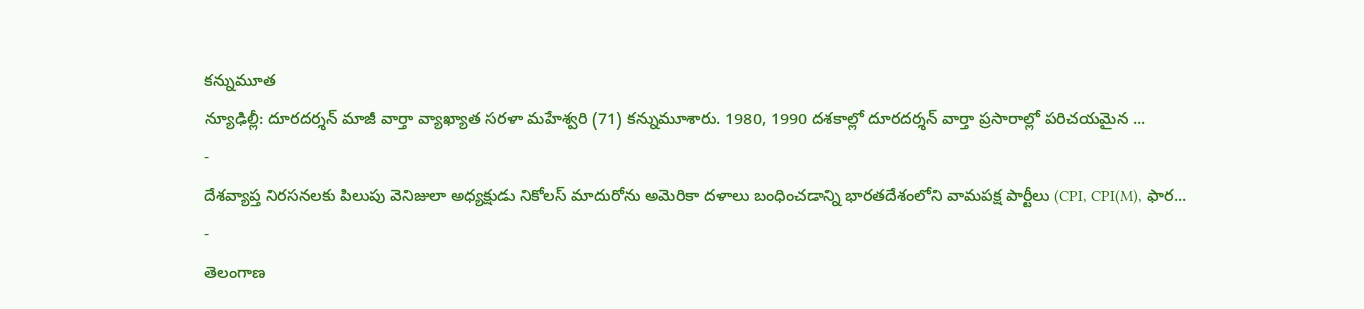కన్నుమూత
న్యూఢిల్లీ: దూరదర్శన్ మాజీ వార్తా వ్యాఖ్యాత సరళా మహేశ్వరి (71) కన్నుమూశారు. 1980, 1990 దశకాల్లో దూరదర్శన్ వార్తా ప్రసారాల్లో పరిచయమైన ...
-
దేశవ్యాప్త నిరసనలకు పిలుపు వెనిజులా అధ్యక్షుడు నికోలస్ మాదురోను అమెరికా దళాలు బంధించడాన్ని భారతదేశంలోని వామపక్ష పార్టీలు (CPI, CPI(M), ఫార...
-
తెలంగాణ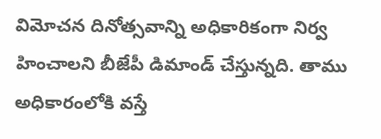విమోచన దినోత్సవాన్ని అధికారికంగా నిర్వ హించాలని బీజేపీ డిమాండ్ చేస్తున్నది. తాము అధికారంలోకి వస్తే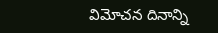విమోచన దినాన్ని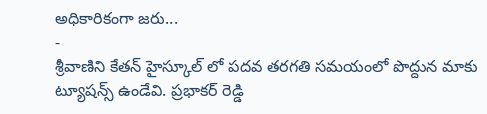అధికారికంగా జరు...
-
శ్రీవాణిని కేతన్ హైస్కూల్ లో పదవ తరగతి సమయంలో పొద్దున మాకు ట్యూషన్స్ ఉండేవి. ప్రభాకర్ రెడ్డి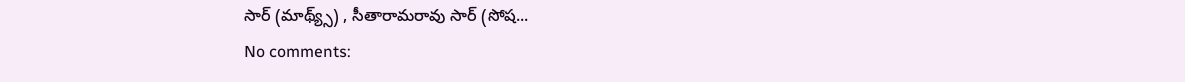సార్ (మాథ్య్స్) , సీతారామరావు సార్ (సోష...
No comments: